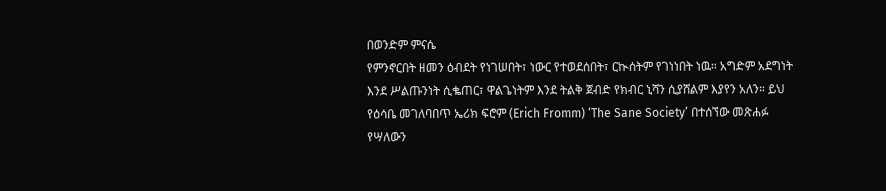በወንድም ምናሴ
የምንኖርበት ዘመን ዕብደት የነገሠበት፣ ነውር የተወደሰበት፣ ርኲሰትም የገነነበት ነዉ። አግድም አደግነት እንደ ሥልጡንነት ሲቈጠር፣ ዋልጌነትም እንደ ትልቅ ጀብድ የክብር ኒሻን ሲያሸልም እያየን አለን። ይህ የዕሳቤ መገለባበጥ ኤሪክ ፍሮም (Erich Fromm) ‘The Sane Society’ በተሰኘው መጽሐፉ የሣለውን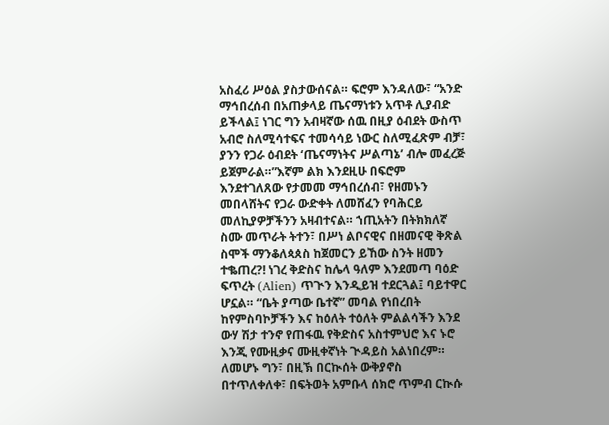አስፈሪ ሥዕል ያስታውሰናል። ፍሮም እንዳለው፣ “አንድ ማኅበረሰብ በአጠቃላይ ጤናማነቱን አጥቶ ሊያብድ ይችላል፤ ነገር ግን አብዛኛው ሰዉ በዚያ ዕብደት ውስጥ አብሮ ስለሚሳተፍና ተመሳሳይ ነውር ስለሚፈጽም ብቻ፣ ያንን የጋራ ዕብደት ‘ጤናማነትና ሥልጣኔ’ ብሎ መፈረጅ ይጀምራል።”እኛም ልክ እንደዚሁ በፍሮም እንደተገለጸው የታመመ ማኅበረሰብ፣ የዘመኑን መበላሸትና የጋራ ውድቀት ለመሸፈን የባሕርይ መለኪያዎቻችንን አዛብተናል። ኀጢአትን በትክክለኛ ስሙ መጥራት ትተን፣ በሥነ ልቦናዊና በዘመናዊ ቅጽል ስሞች ማንቆለጳጰስ ከጀመርን ይኸው ስንት ዘመን ተቈጠረ?! ነገረ ቅድስና ከሌላ ዓለም እንደመጣ ባዕድ ፍጥረት (Alien) ጥጒን እንዲይዝ ተደርጓል፤ ባይተዋር ሆኗል። “ቤት ያጣው ቤተኛ” መባል የነበረበት ከየምስባኮቻችን እና ከዕለት ተዕለት ምልልሳችን እንደ ውሃ ሽታ ተንኖ የጠፋዉ የቅድስና አስተምህሮ እና ኑሮ እንጂ የሙዚቃና ሙዚቀኛነት ጒዳይስ አልነበረም። ለመሆኑ ግን፣ በዚኽ በርኲሰት ውቅያኖስ በተጥለቀለቀ፣ በፍትወት አምቡላ ሰክሮ ጥምብ ርኲሱ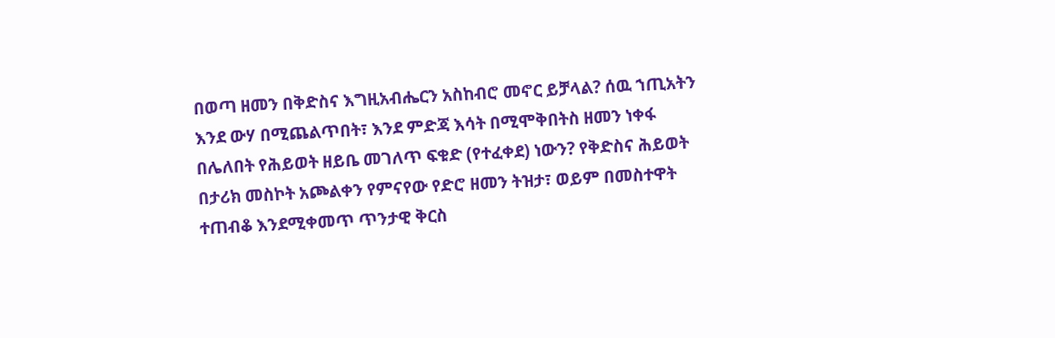በወጣ ዘመን በቅድስና እግዚአብሔርን አስከብሮ መኖር ይቻላል? ሰዉ ኀጢአትን እንደ ውሃ በሚጨልጥበት፣ እንደ ምድጃ እሳት በሚሞቅበትስ ዘመን ነቀፋ በሌለበት የሕይወት ዘይቤ መገለጥ ፍቁድ (የተፈቀደ) ነውን? የቅድስና ሕይወት በታሪክ መስኮት አጮልቀን የምናየው የድሮ ዘመን ትዝታ፣ ወይም በመስተዋት ተጠብቆ እንደሚቀመጥ ጥንታዊ ቅርስ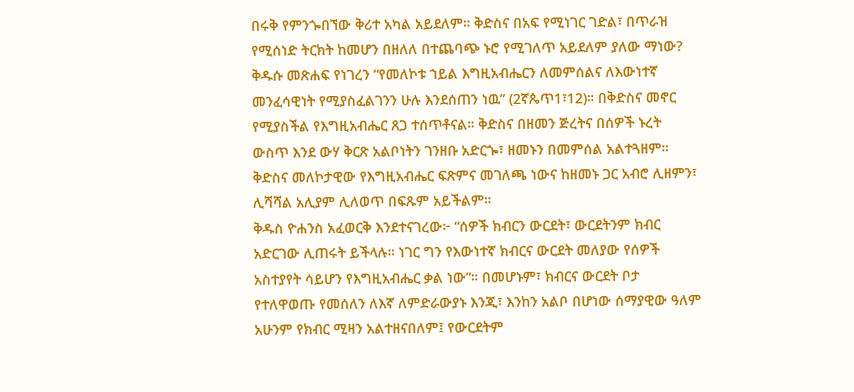በሩቅ የምንጐበኘው ቅሪተ አካል አይደለም። ቅድስና በአፍ የሚነገር ገድል፣ በጥራዝ የሚሰነድ ትርክት ከመሆን በዘለለ በተጨባጭ ኑሮ የሚገለጥ አይደለም ያለው ማነው? ቅዱሱ መጽሐፍ የነገረን “የመለኮቱ ኀይል እግዚአብሔርን ለመምሰልና ለእውነተኛ መንፈሳዊነት የሚያስፈልገንን ሁሉ እንደሰጠን ነዉ” (2ኛጴጥ1፣12)። በቅድስና መኖር የሚያስችል የእግዚአብሔር ጸጋ ተሰጥቶናል። ቅድስና በዘመን ጅረትና በሰዎች ኑረት ውስጥ እንደ ውሃ ቅርጽ አልቦነትን ገንዘቡ አድርጐ፣ ዘመኑን በመምሰል አልተጓዘም። ቅድስና መለኮታዊው የእግዚአብሔር ፍጽምና መገለጫ ነውና ከዘመኑ ጋር አብሮ ሊዘምን፣ ሊሻሻል አሊያም ሊለወጥ በፍጹም አይችልም።
ቅዱስ ዮሐንስ አፈወርቅ እንደተናገረው፦ “ሰዎች ክብርን ውርደት፣ ውርደትንም ክብር አድርገው ሊጠሩት ይችላሉ። ነገር ግን የእውነተኛ ክብርና ውርደት መለያው የሰዎች አስተያየት ሳይሆን የእግዚአብሔር ቃል ነው”። በመሆኑም፣ ክብርና ውርደት ቦታ የተለዋወጡ የመሰለን ለእኛ ለምድራውያኑ እንጂ፣ እንከን አልቦ በሆነው ሰማያዊው ዓለም አሁንም የክብር ሚዛን አልተዘናበለም፤ የውርደትም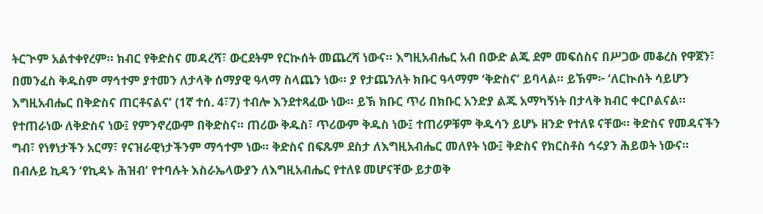ትርጒም አልተቀየረም። ክብር የቅድስና መዳረሻ፣ ውርደትም የርኲሰት መጨረሻ ነውና። እግዚአብሔር አብ በውድ ልጁ ደም መፍሰስና በሥጋው መቆረስ የዋጀን፣ በመንፈስ ቅዱስም ማኅተም ያተመን ለታላቅ ሰማያዊ ዓላማ ስላጨን ነው። ያ የታጨንለት ክቡር ዓላማም ‘ቅድስና’ ይባላል። ይኽም፦ ‘ለርኲሰት ሳይሆን እግዚአብሔር በቅድስና ጠርቶናልና’ (1ኛ ተሰ. 4፣7) ተብሎ እንደተጻፈው ነው። ይኽ ክቡር ጥሪ በክቡር አንድያ ልጁ አማካኝነት በታላቅ ክብር ቀርቦልናል። የተጠራነው ለቅድስና ነው፤ የምንኖረውም በቅድስና። ጠሪው ቅዱስ፣ ጥሪውም ቅዱስ ነው፤ ተጠሪዎቹም ቅዱሳን ይሆኑ ዘንድ የተለዩ ናቸው። ቅድስና የመዳናችን ግብ፣ የነፃነታችን አርማ፣ የናዝራዊነታችንም ማኅተም ነው። ቅድስና በፍጹም ደስታ ለእግዚአብሔር መለየት ነው፤ ቅድስና የክርስቶስ ኅሩያን ሕይወት ነውና።
በብሉይ ኪዳን ‘የኪዳኑ ሕዝብ’ የተባሉት እስራኤላውያን ለእግዚአብሔር የተለዩ መሆናቸው ይታወቅ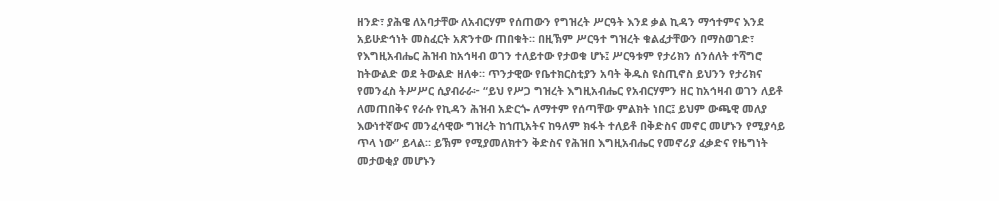ዘንድ፣ ያሕዌ ለአባታቸው ለአብርሃም የሰጠውን የግዝረት ሥርዓት እንደ ቃል ኪዳን ማኅተምና እንደ አይሁድኅነት መስፈርት አጽንተው ጠበቁት። በዚኽም ሥርዓተ ግዝረት ቁልፈታቸውን በማስወገድ፣ የእግዚአብሔር ሕዝብ ከአኅዛብ ወገን ተለይተው የታወቁ ሆኑ፤ ሥርዓቱም የታሪክን ሰንሰለት ተሻግሮ ከትውልድ ወደ ትውልድ ዘለቀ። ጥንታዊው የቤተክርስቲያን አባት ቅዱስ ዩስጢኖስ ይህንን የታሪክና የመንፈስ ትሥሥር ሲያብራራ፦ “ይህ የሥጋ ግዝረት እግዚአብሔር የአብርሃምን ዘር ከአኅዛብ ወገን ለይቶ ለመጠበቅና የራሱ የኪዳን ሕዝብ አድርጐ ለማተም የሰጣቸው ምልክት ነበር፤ ይህም ውጫዊ መለያ እውነተኛውና መንፈሳዊው ግዝረት ከኀጢአትና ከዓለም ክፋት ተለይቶ በቅድስና መኖር መሆኑን የሚያሳይ ጥላ ነው” ይላል። ይኽም የሚያመለክተን ቅድስና የሕዝበ እግዚአብሔር የመኖሪያ ፈቃድና የዜግነት መታወቂያ መሆኑን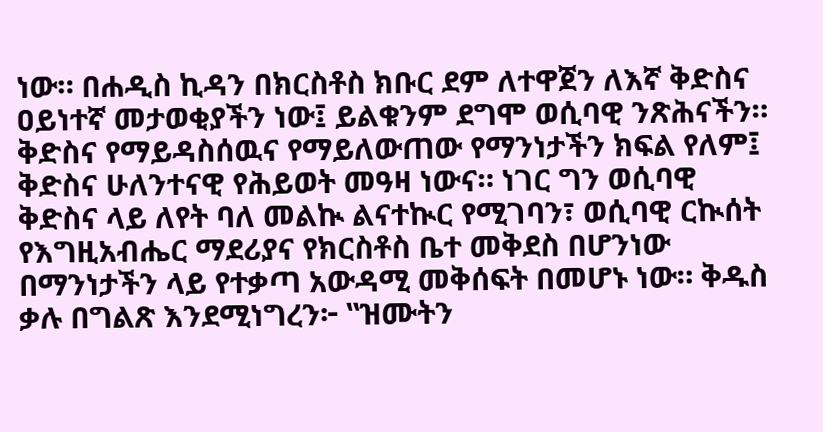ነው። በሐዲስ ኪዳን በክርስቶስ ክቡር ደም ለተዋጀን ለእኛ ቅድስና ዐይነተኛ መታወቂያችን ነው፤ ይልቁንም ደግሞ ወሲባዊ ንጽሕናችን። ቅድስና የማይዳስሰዉና የማይለውጠው የማንነታችን ክፍል የለም፤ ቅድስና ሁለንተናዊ የሕይወት መዓዛ ነውና። ነገር ግን ወሲባዊ ቅድስና ላይ ለየት ባለ መልኲ ልናተኲር የሚገባን፣ ወሲባዊ ርኲሰት የእግዚአብሔር ማደሪያና የክርስቶስ ቤተ መቅደስ በሆንነው በማንነታችን ላይ የተቃጣ አውዳሚ መቅሰፍት በመሆኑ ነው። ቅዱስ ቃሉ በግልጽ እንደሚነግረን፦ ‟ዝሙትን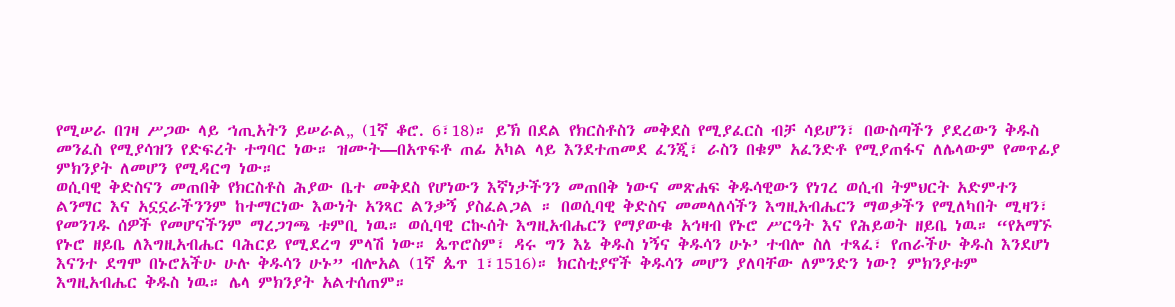የሚሠራ በገዛ ሥጋው ላይ ኀጢአትን ይሠራል„ (1ኛ ቆሮ. 6፣18)። ይኽ በደል የክርስቶስን መቅደስ የሚያፈርስ ብቻ ሳይሆን፣ በውስጣችን ያደረውን ቅዱስ መንፈስ የሚያሳዝን የድፍረት ተግባር ነው። ዝሙት—በአጥፍቶ ጠፊ አካል ላይ እንደተጠመደ ፈንጂ፣ ራስን በቁም አፈንድቶ የሚያጠፋና ለሌላውም የመጥፊያ ምክንያት ለመሆን የሚዳርግ ነው።
ወሲባዊ ቅድስናን መጠበቅ የክርስቶስ ሕያው ቤተ መቅደስ የሆነውን እኛነታችንን መጠበቅ ነውና መጽሐፍ ቅዱሳዊውን የነገረ ወሲብ ትምህርት አድምተን ልንማር እና አኗኗራችንንም ከተማርነው እውነት አንጻር ልንቃኝ ያስፈልጋል ። በወሲባዊ ቅድስና መመላለሳችን እግዚአብሔርን ማወቃችን የሚለካበት ሚዛን፣ የመንገዱ ሰዎች የመሆናችንም ማረጋገጫ ቱምቢ ነዉ። ወሲባዊ ርኲሰት እግዚአብሔርን የማያውቁ አኅዛብ የኑሮ ሥርዓት እና የሕይወት ዘይቤ ነዉ። “የአማኙ የኑሮ ዘይቤ ለእግዚአብሔር ባሕርይ የሚደረግ ምላሽ ነው። ጴጥሮስም፣ ዳሩ ግን እኔ ቅዱስ ነኝና ቅዱሳን ሁኑ’ ተብሎ ስለ ተጻፈ፣ የጠራችሁ ቅዱስ እንደሆነ እናንተ ደግሞ በኑሮአችሁ ሁሉ ቅዱሳን ሁኑ” ብሎአል (1ኛ ጴጥ 1፣1516)። ክርስቲያኖች ቅዱሳን መሆን ያለባቸው ለምንድን ነው? ምክንያቱም እግዚአብሔር ቅዱስ ነዉ። ሌላ ምክንያት አልተሰጠም።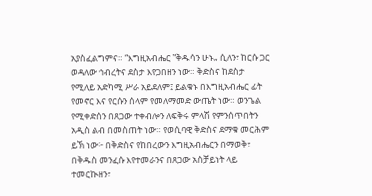አያስፈልግምና። “እግዚአብሔር ‟ቅዱሳን ሁኑ„ ሲለን፣ ከርሱ ጋር ወዳለው ኅብረትና ደስታ እየጋበዘን ነው። ቅድስና ከደስታ የሚለይ አድካሚ ሥራ አይደለም፤ ይልቁኑ በእግዚአብሔር ፊት የመኖር እና የርሱን ሰላም የመለማመድ ውጤት ነው። ወንጌል የሚቀድሰን በጸጋው ተቀብሎን ለፍቅሩ ምላሽ የምንሰጥበትን አዲስ ልብ በመስጠት ነው። የወሲባዊ ቅድስና ደማቁ መርሕም ይኽ ነው፦ በቅድስና የከበረውን እግዚአብሔርን በማወቅ፣ በቅዱስ መንፈሱ እየተመራንና በጸጋው አስቻይነት ላይ ተመርኲዘን፣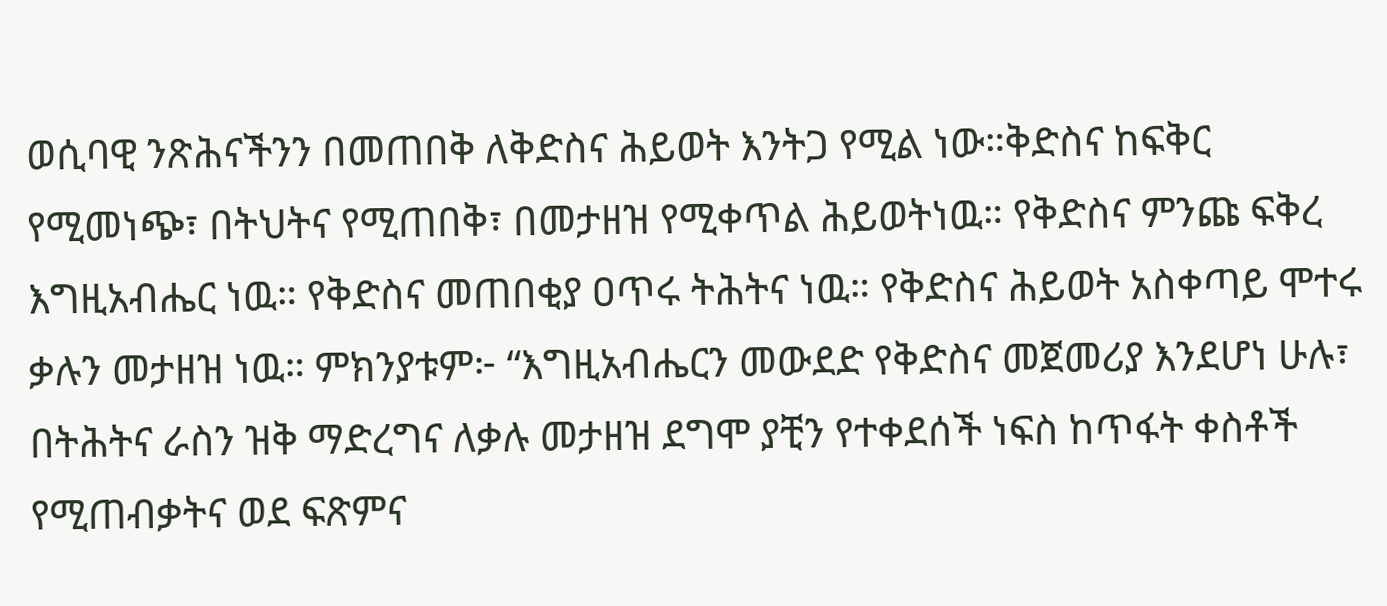ወሲባዊ ንጽሕናችንን በመጠበቅ ለቅድስና ሕይወት እንትጋ የሚል ነው።ቅድስና ከፍቅር የሚመነጭ፣ በትህትና የሚጠበቅ፣ በመታዘዝ የሚቀጥል ሕይወትነዉ። የቅድስና ምንጩ ፍቅረ እግዚአብሔር ነዉ። የቅድስና መጠበቂያ ዐጥሩ ትሕትና ነዉ። የቅድስና ሕይወት አስቀጣይ ሞተሩ ቃሉን መታዘዝ ነዉ። ምክንያቱም፦ “እግዚአብሔርን መውደድ የቅድስና መጀመሪያ እንደሆነ ሁሉ፣ በትሕትና ራስን ዝቅ ማድረግና ለቃሉ መታዘዝ ደግሞ ያቺን የተቀደሰች ነፍስ ከጥፋት ቀስቶች የሚጠብቃትና ወደ ፍጽምና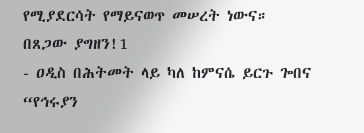የሚያደርሳት የማይናወጥ መሠረት ነውና።
በጸጋው ያግዘን!1
- ዐዲስ በሕትመት ላይ ካለ ከምናሴ ይርጉ ጐበና “የኅሩያን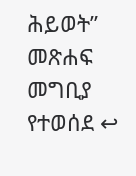ሕይወት” መጽሐፍ መግቢያ የተወሰደ ↩